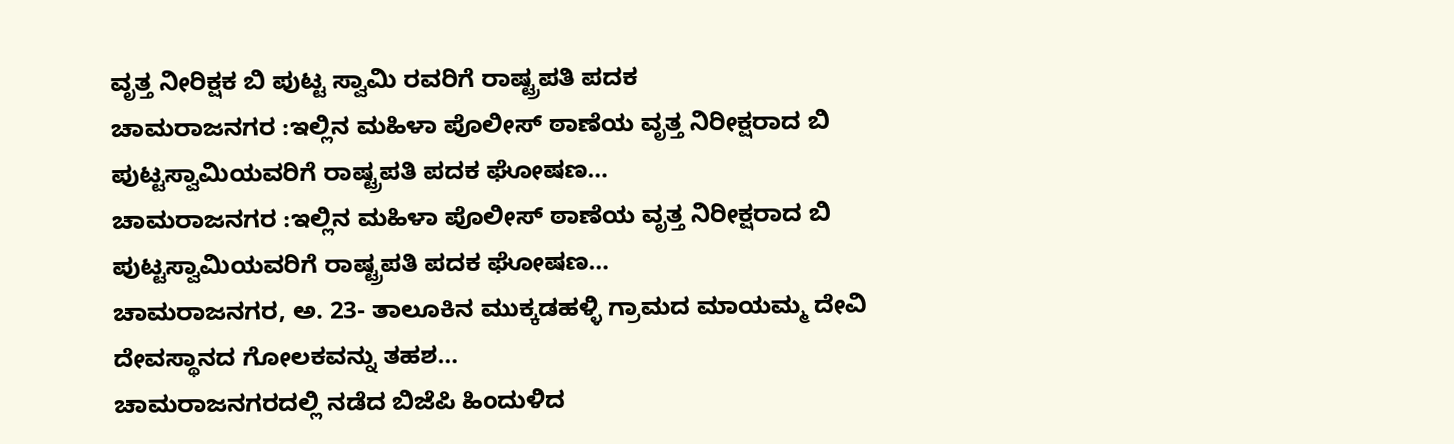ವೃತ್ತ ನೀರಿಕ್ಷಕ ಬಿ ಪುಟ್ಟ ಸ್ವಾಮಿ ರವರಿಗೆ ರಾಷ್ಟ್ರಪತಿ ಪದಕ
ಚಾಮರಾಜನಗರ :ಇಲ್ಲಿನ ಮಹಿಳಾ ಪೊಲೀಸ್ ಠಾಣೆಯ ವೃತ್ತ ನಿರೀಕ್ಷರಾದ ಬಿ ಪುಟ್ಟಸ್ವಾಮಿಯವರಿಗೆ ರಾಷ್ಟ್ರಪತಿ ಪದಕ ಘೋಷಣ…
ಚಾಮರಾಜನಗರ :ಇಲ್ಲಿನ ಮಹಿಳಾ ಪೊಲೀಸ್ ಠಾಣೆಯ ವೃತ್ತ ನಿರೀಕ್ಷರಾದ ಬಿ ಪುಟ್ಟಸ್ವಾಮಿಯವರಿಗೆ ರಾಷ್ಟ್ರಪತಿ ಪದಕ ಘೋಷಣ…
ಚಾಮರಾಜನಗರ, ಅ. 23- ತಾಲೂಕಿನ ಮುಕ್ಕಡಹಳ್ಳಿ ಗ್ರಾಮದ ಮಾಯಮ್ಮ ದೇವಿ ದೇವಸ್ಥಾನದ ಗೋಲಕವನ್ನು ತಹಶ…
ಚಾಮರಾಜನಗರದಲ್ಲಿ ನಡೆದ ಬಿಜೆಪಿ ಹಿಂದುಳಿದ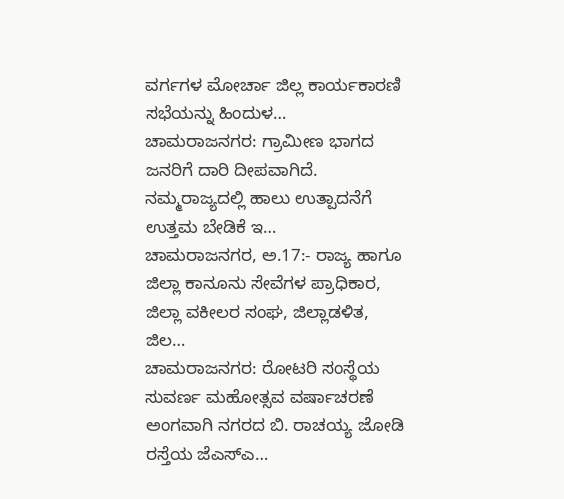ವರ್ಗಗಳ ಮೋರ್ಚಾ ಜಿಲ್ಲ ಕಾರ್ಯಕಾರಣಿ ಸಭೆಯನ್ನು ಹಿಂದುಳ…
ಚಾಮರಾಜನಗರ: ಗ್ರಾಮೀಣ ಭಾಗದ ಜನರಿಗೆ ದಾರಿ ದೀಪವಾಗಿದೆ. ನಮ್ಮರಾಜ್ಯದಲ್ಲಿ ಹಾಲು ಉತ್ಪಾದನೆಗೆ ಉತ್ತಮ ಬೇಡಿಕೆ ಇ…
ಚಾಮರಾಜನಗರ, ಅ.17:- ರಾಜ್ಯ ಹಾಗೂ ಜಿಲ್ಲಾ ಕಾನೂನು ಸೇವೆಗಳ ಪ್ರಾಧಿಕಾರ, ಜಿಲ್ಲಾ ವಕೀಲರ ಸಂಘ, ಜಿಲ್ಲಾಡಳಿತ, ಜಿಲ…
ಚಾಮರಾಜನಗರ: ರೋಟರಿ ಸಂಸ್ಥೆಯ ಸುವರ್ಣ ಮಹೋತ್ಸವ ವರ್ಷಾಚರಣೆ ಅಂಗವಾಗಿ ನಗರದ ಬಿ. ರಾಚಯ್ಯ ಜೋಡಿ ರಸ್ತೆಯ ಜೆಎಸ್ಎ…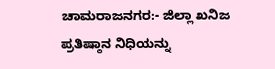ಚಾಮರಾಜನಗರ:- ಜಿಲ್ಲಾ ಖನಿಜ ಪ್ರತಿಷ್ಠಾನ ನಿಧಿಯನ್ನು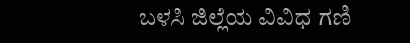ಬಳಸಿ ಜಿಲ್ಲೆಯ ವಿವಿಧ ಗಣಿ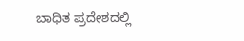ಬಾಧಿತ ಪ್ರದೇಶದಲ್ಲಿ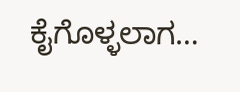ಕೈಗೊಳ್ಳಲಾಗ…